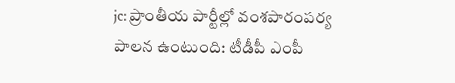jc: ప్రాంతీయ పార్టీల్లో వంశపారంపర్య పాలన ఉంటుంది: టీడీపీ ఎంపీ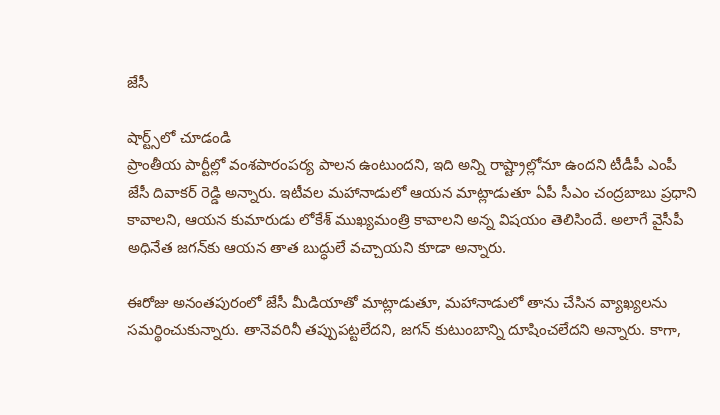జేసీ

షార్ట్స్‌లో చూడండి
ప్రాంతీయ పార్టీల్లో వంశపారంపర్య పాలన ఉంటుందని, ఇది అన్ని రాష్ట్రాల్లోనూ ఉందని టీడీపీ ఎంపీ జేసీ దివాకర్‌ రెడ్డి అన్నారు. ఇటీవల మహానాడులో ఆయన మాట్లాడుతూ ఏపీ సీఎం చంద్రబాబు ప్రధాని కావాలని, ఆయన కుమారుడు లోకేశ్‌ ముఖ్యమంత్రి కావాలని అన్న విషయం తెలిసిందే. అలాగే వైసీపీ అధినేత జగన్‌కు ఆయన తాత బుద్ధులే వచ్చాయని కూడా అన్నారు.

ఈరోజు అనంతపురంలో జేసీ మీడియాతో మాట్లాడుతూ, మహానాడులో తాను చేసిన వ్యాఖ్యలను సమర్థించుకున్నారు. తానెవరినీ తప్పుపట్టలేదని, జగన్‌ కుటుంబాన్ని దూషించలేదని అన్నారు. కాగా,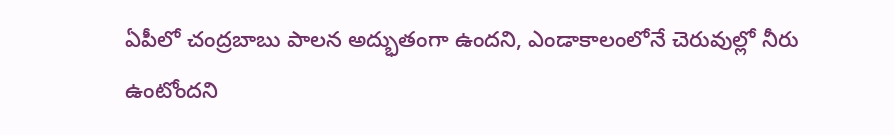ఏపీలో చంద్రబాబు పాలన అద్భుతంగా ఉందని, ఎండాకాలంలోనే చెరువుల్లో నీరు ఉంటోందని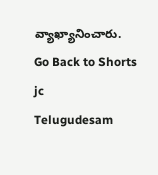వ్యాఖ్యానించారు.
Go Back to Shorts
jc
Telugudesam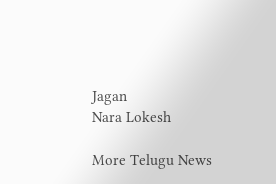Jagan
Nara Lokesh

More Telugu News